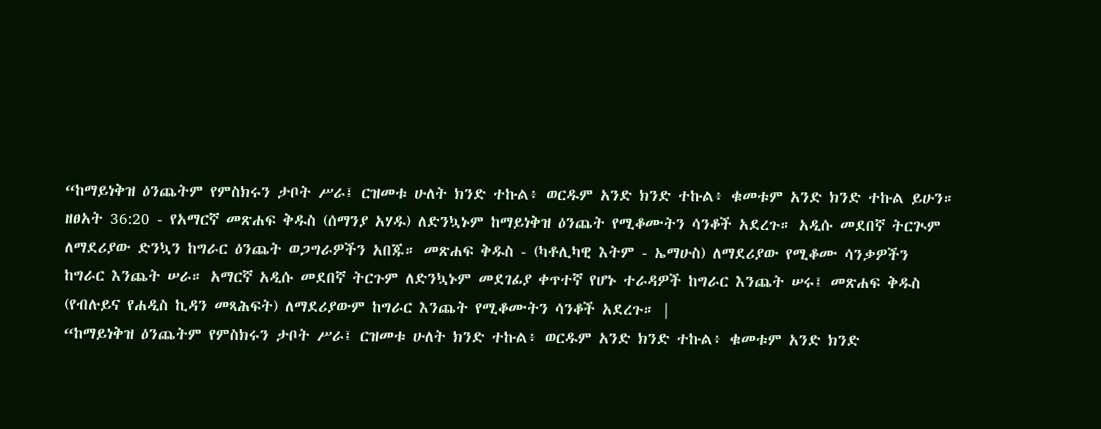“ከማይነቅዝ ዕንጨትም የምስክሩን ታቦት ሥራ፤ ርዝመቱ ሁለት ክንድ ተኩል፥ ወርዱም አንድ ክንድ ተኩል፥ ቁመቱም አንድ ክንድ ተኩል ይሁን።
ዘፀአት 36:20 - የአማርኛ መጽሐፍ ቅዱስ (ሰማንያ አሃዱ) ለድንኳኑም ከማይነቅዝ ዕንጨት የሚቆሙትን ሳንቆች አደረጉ። አዲሱ መደበኛ ትርጒም ለማደሪያው ድንኳን ከግራር ዕንጨት ወጋግራዎችን አበጁ። መጽሐፍ ቅዱስ - (ካቶሊካዊ እትም - ኤማሁስ) ለማደሪያው የሚቆሙ ሳንቃዎችን ከግራር እንጨት ሠራ። አማርኛ አዲሱ መደበኛ ትርጉም ለድንኳኑም መደገፊያ ቀጥተኛ የሆኑ ተራዳዎች ከግራር እንጨት ሠሩ፤ መጽሐፍ ቅዱስ (የብሉይና የሐዲስ ኪዳን መጻሕፍት) ለማደሪያውም ከግራር እንጨት የሚቆሙትን ሳንቆች አደረጉ። |
“ከማይነቅዝ ዕንጨትም የምስክሩን ታቦት ሥራ፤ ርዝመቱ ሁለት ክንድ ተኩል፥ ወርዱም አንድ ክንድ ተኩል፥ ቁመቱም አንድ ክንድ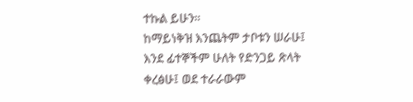ተኩል ይሁን።
ከማይነቅዝ እንጨትም ታቦቱን ሠራሁ፤ እንደ ፊተኞችም ሁለት የድንጋይ ጽላት ቀረፅሁ፤ ወደ ተራራውም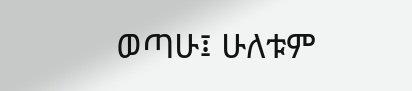ወጣሁ፤ ሁለቱም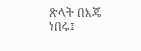ጽላት በእጄ ነበሩ፤